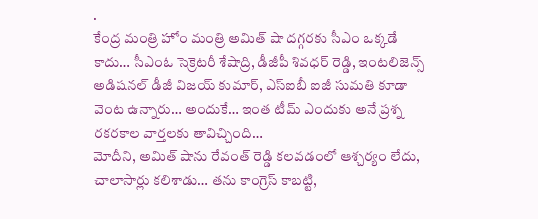.
కేంద్ర మంత్రి హోం మంత్రి అమిత్ షా దగ్గరకు సీఎం ఒక్కడే కాదు… సీఎంఓ సెక్రెటరీ శేషాద్రి, డీజీపీ శివధర్ రెడ్డి, ఇంటలిజెన్స్ అడిషనల్ డీజీ విజయ్ కుమార్, ఎస్ఐబీ ఐజీ సుమతి కూడా వెంట ఉన్నారు… అందుకే… ఇంత టీమ్ ఎందుకు అనే ప్రశ్న రకరకాల వార్తలకు తావిచ్చింది…
మోదీని, అమిత్ షాను రేవంత్ రెడ్డి కలవడంలో ఆశ్చర్యం లేదు, చాలాసార్లు కలిశాడు… తను కాంగ్రెస్ కాబట్టి,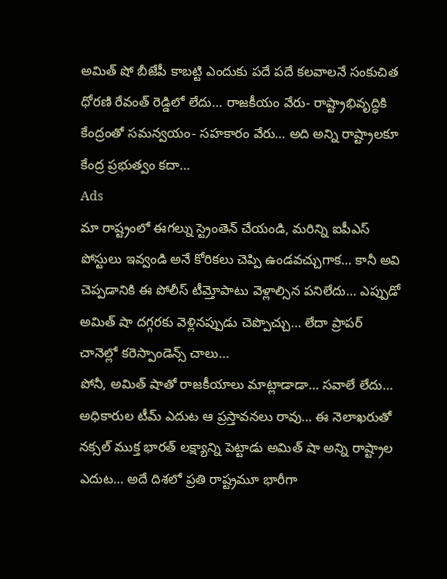అమిత్ షో బీజేపీ కాబట్టి ఎందుకు పదే పదే కలవాలనే సంకుచిత ధోరణి రేవంత్ రెడ్డిలో లేదు… రాజకీయం వేరు- రాష్ట్రాభివృద్ధికి కేంద్రంతో సమన్వయం- సహకారం వేరు… అది అన్ని రాష్ట్రాలకూ కేంద్ర ప్రభుత్వం కదా…
Ads
మా రాష్ట్రంలో ఈగల్ను స్ట్రెంతెన్ చేయండి, మరిన్ని ఐపీఎస్ పోస్టులు ఇవ్వండి అనే కోరికలు చెప్పి ఉండవచ్చుగాక… కానీ అవి చెప్పడానికి ఈ పోలీస్ టీమ్తోపాటు వెళ్లాల్సిన పనిలేదు… ఎప్పుడో అమిత్ షా దగ్గరకు వెళ్లినప్పుడు చెప్పొచ్చు… లేదా ప్రాపర్ చానెల్లో కరెస్పాండెన్స్ చాలు…
పోనీ, అమిత్ షాతో రాజకీయాలు మాట్లాడాడా… సవాలే లేదు… అధికారుల టీమ్ ఎదుట ఆ ప్రస్తావనలు రావు… ఈ నెలాఖరుతో నక్సల్ ముక్త భారత్ లక్ష్యాన్ని పెట్టాడు అమిత్ షా అన్ని రాష్ట్రాల ఎదుట… అదే దిశలో ప్రతి రాష్ట్రమూ భారీగా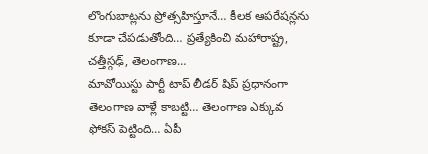లొంగుబాట్లను ప్రోత్సహిస్తూనే… కీలక ఆపరేషన్లను కూడా చేపడుతోంది… ప్రత్యేకించి మహారాష్ట్ర, చత్తీస్గఢ్, తెలంగాణ…
మావోయిస్టు పార్టీ టాప్ లీడర్ షిప్ ప్రధానంగా తెలంగాణ వాళ్లే కాబట్టి… తెలంగాణ ఎక్కువ ఫోకస్ పెట్టింది… ఏపీ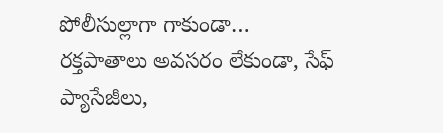పోలీసుల్లాగా గాకుండా… రక్తపాతాలు అవసరం లేకుండా, సేఫ్ ప్యాసేజీలు,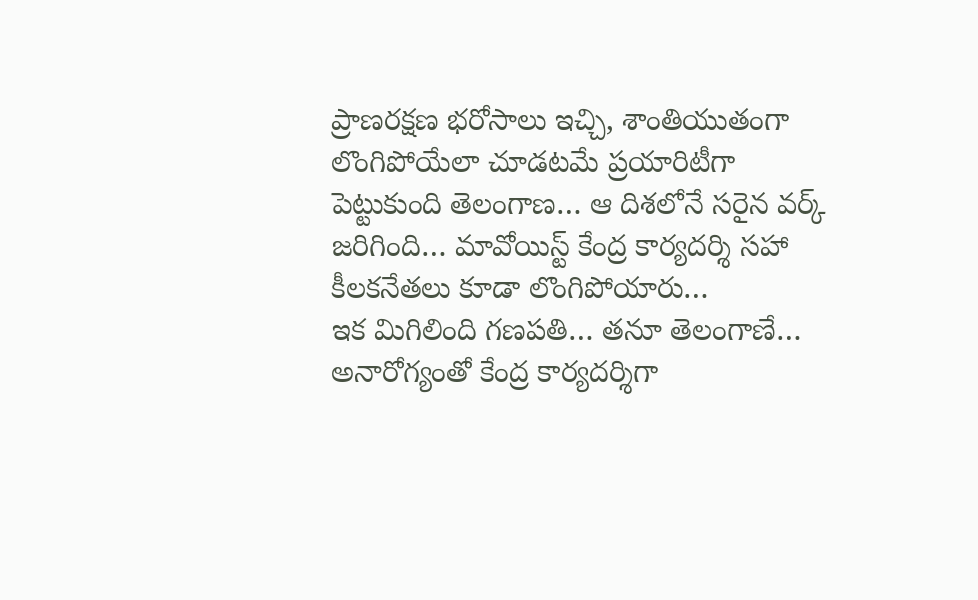ప్రాణరక్షణ భరోసాలు ఇచ్చి, శాంతియుతంగా లొంగిపోయేలా చూడటమే ప్రయారిటీగా పెట్టుకుంది తెలంగాణ… ఆ దిశలోనే సరైన వర్క్ జరిగింది… మావోయిస్ట్ కేంద్ర కార్యదర్శి సహా కీలకనేతలు కూడా లొంగిపోయారు…
ఇక మిగిలింది గణపతి… తనూ తెలంగాణే… అనారోగ్యంతో కేంద్ర కార్యదర్శిగా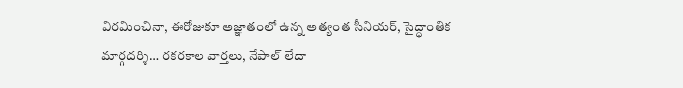విరమించినా, ఈరోజుకూ అజ్ఞాతంలో ఉన్న అత్యంత సీనియర్, సైద్ధాంతిక మార్గదర్శి… రకరకాల వార్తలు, నేపాల్ లేదా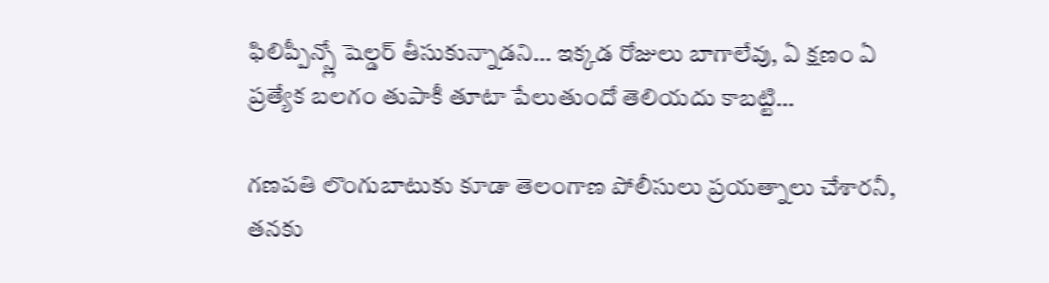ఫిలిప్పీన్స్లో షెల్డర్ తీసుకున్నాడని… ఇక్కడ రోజులు బాగాలేవు, ఏ క్షణం ఏ ప్రత్యేక బలగం తుపాకీ తూటా పేలుతుందో తెలియదు కాబట్టి…

గణపతి లొంగుబాటుకు కూడా తెలంగాణ పోలీసులు ప్రయత్నాలు చేశారనీ, తనకు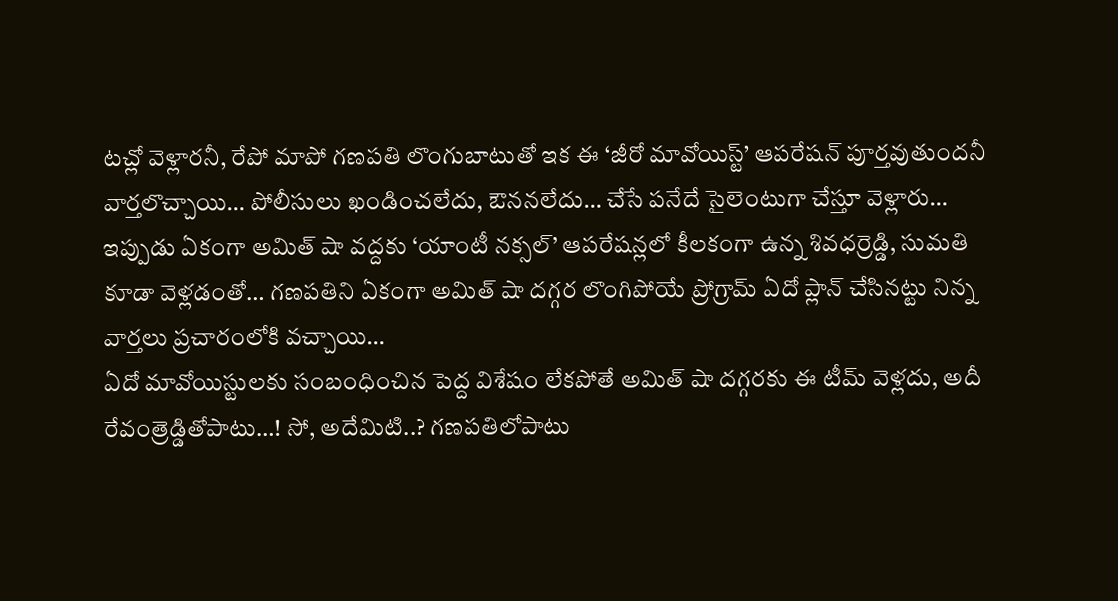టచ్లో వెళ్లారనీ, రేపో మాపో గణపతి లొంగుబాటుతో ఇక ఈ ‘జీరో మావోయిస్ట్’ ఆపరేషన్ పూర్తవుతుందనీ వార్తలొచ్చాయి… పోలీసులు ఖండించలేదు, ఔననలేదు… చేసే పనేదే సైలెంటుగా చేస్తూ వెళ్లారు… ఇప్పుడు ఏకంగా అమిత్ షా వద్దకు ‘యాంటీ నక్సల్’ ఆపరేషన్లలో కీలకంగా ఉన్న శివధర్రెడ్డి, సుమతి కూడా వెళ్లడంతో… గణపతిని ఏకంగా అమిత్ షా దగ్గర లొంగిపోయే ప్రోగ్రామ్ ఏదో ప్లాన్ చేసినట్టు నిన్న వార్తలు ప్రచారంలోకి వచ్చాయి…
ఏదో మావోయిస్టులకు సంబంధించిన పెద్ద విశేషం లేకపోతే అమిత్ షా దగ్గరకు ఈ టీమ్ వెళ్లదు, అదీ రేవంత్రెడ్డితోపాటు…! సో, అదేమిటి..? గణపతిలోపాటు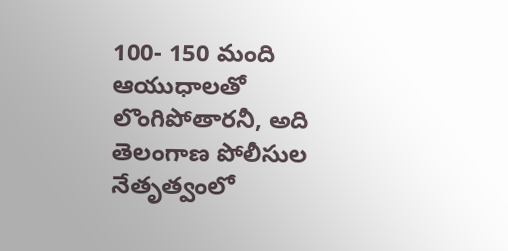100- 150 మంది ఆయుధాలతో లొంగిపోతారనీ, అది తెలంగాణ పోలీసుల నేతృత్వంలో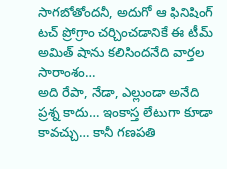సాగబోతోందనీ, అదుగో ఆ ఫినిషింగ్ టచ్ ప్రోగ్రాం చర్చించడానికే ఈ టీమ్ అమిత్ షాను కలిసిందనేది వార్తల సారాంశం…
అది రేపా, నేడా, ఎల్లుండా అనేది ప్రశ్న కాదు… ఇంకాస్త లేటుగా కూడా కావచ్చు… కానీ గణపతి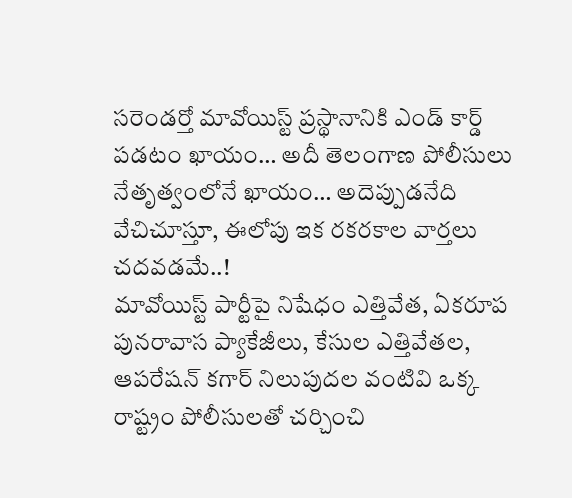సరెండర్తో మావోయిస్ట్ ప్రస్థానానికి ఎండ్ కార్డ్ పడటం ఖాయం… అదీ తెలంగాణ పోలీసులు నేతృత్వంలోనే ఖాయం… అదెప్పుడనేది వేచిచూస్తూ, ఈలోపు ఇక రకరకాల వార్తలు చదవడమే..!
మావోయిస్ట్ పార్టీపై నిషేధం ఎత్తివేత, ఏకరూప పునరావాస ప్యాకేజీలు, కేసుల ఎత్తివేతల, ఆపరేషన్ కగార్ నిలుపుదల వంటివి ఒక్క రాష్ట్రం పోలీసులతో చర్చించి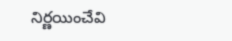నిర్ణయించేవి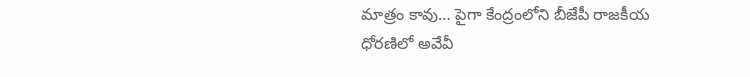మాత్రం కావు… పైగా కేంద్రంలోని బీజేపీ రాజకీయ ధోరణిలో అవేవీ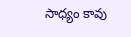సాధ్యం కావు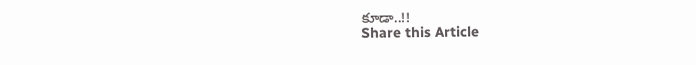కూడా..!!
Share this Article